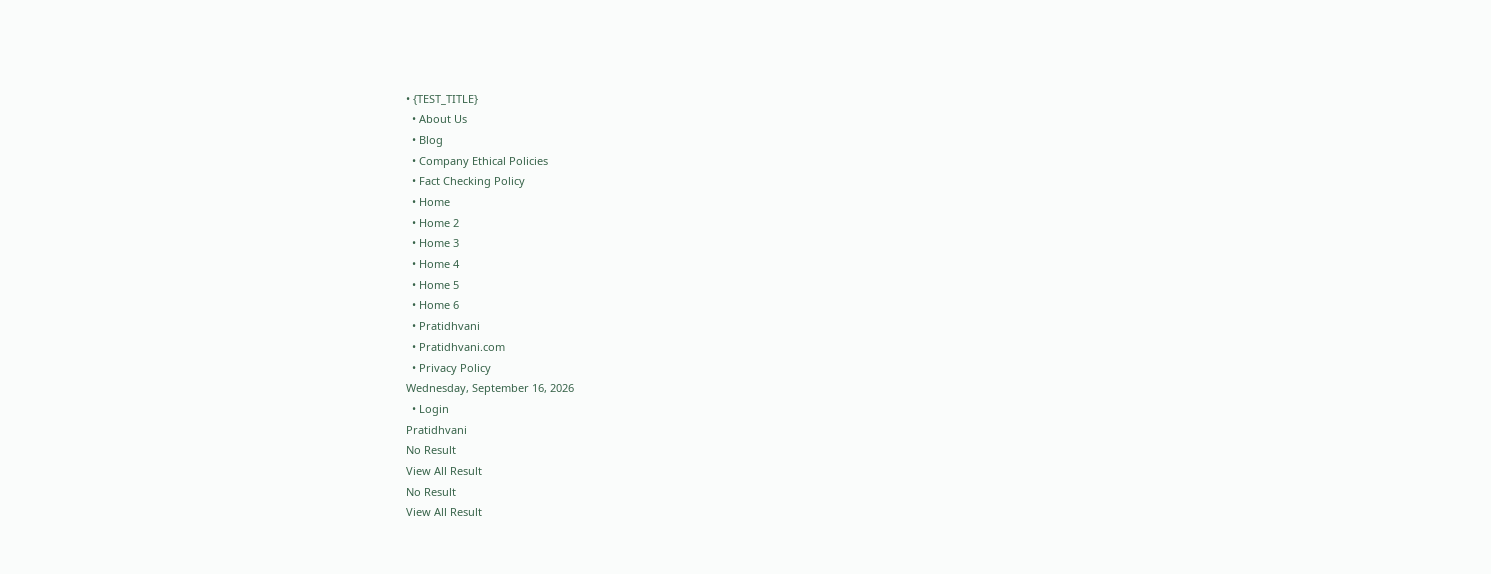• {TEST_TITLE}
  • About Us
  • Blog
  • Company Ethical Policies
  • Fact Checking Policy
  • Home
  • Home 2
  • Home 3
  • Home 4
  • Home 5
  • Home 6
  • Pratidhvani
  • Pratidhvani.com
  • Privacy Policy
Wednesday, September 16, 2026
  • Login
Pratidhvani
No Result
View All Result
No Result
View All Result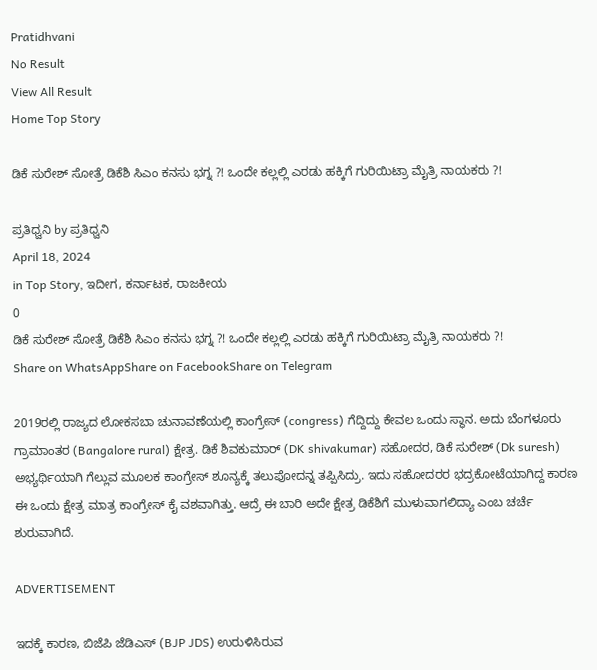Pratidhvani
No Result
View All Result
Home Top Story

ಡಿಕೆ ಸುರೇಶ್ ಸೋತ್ರೆ ಡಿಕೆಶಿ ಸಿಎಂ ಕನಸು ಭಗ್ನ ?! ಒಂದೇ ಕಲ್ಲಲ್ಲಿ ಎರಡು ಹಕ್ಕಿಗೆ ಗುರಿಯಿಟ್ರಾ ಮೈತ್ರಿ ನಾಯಕರು ?!

ಪ್ರತಿಧ್ವನಿ by ಪ್ರತಿಧ್ವನಿ
April 18, 2024
in Top Story, ಇದೀಗ, ಕರ್ನಾಟಕ, ರಾಜಕೀಯ
0
ಡಿಕೆ ಸುರೇಶ್ ಸೋತ್ರೆ ಡಿಕೆಶಿ ಸಿಎಂ ಕನಸು ಭಗ್ನ ?! ಒಂದೇ ಕಲ್ಲಲ್ಲಿ ಎರಡು ಹಕ್ಕಿಗೆ ಗುರಿಯಿಟ್ರಾ ಮೈತ್ರಿ ನಾಯಕರು ?!
Share on WhatsAppShare on FacebookShare on Telegram

2019ರಲ್ಲಿ ರಾಜ್ಯದ ಲೋಕಸಬಾ ಚುನಾವಣೆಯಲ್ಲಿ ಕಾಂಗ್ರೇಸ್ (congress) ಗೆದ್ದಿದ್ದು ಕೇವಲ ಒಂದು ಸ್ಥಾನ. ಅದು ಬೆಂಗಳೂರು ಗ್ರಾಮಾಂತರ (Bangalore rural) ಕ್ಷೇತ್ರ. ಡಿಕೆ ಶಿವಕುಮಾರ್ (DK shivakumar) ಸಹೋದರ, ಡಿಕೆ ಸುರೇಶ್ (Dk suresh) ಅಭ್ಯರ್ಥಿಯಾಗಿ ಗೆಲ್ಲುವ ಮೂಲಕ ಕಾಂಗ್ರೇಸ್ ಶೂನ್ಯಕ್ಕೆ ತಲುಪೋದನ್ನ ತಪ್ಪಿಸಿದ್ರು. ಇದು ಸಹೋದರರ ಭದ್ರಕೋಟೆಯಾಗಿದ್ದ ಕಾರಣ ಈ ಒಂದು ಕ್ಷೇತ್ರ ಮಾತ್ರ ಕಾಂಗ್ರೇಸ್ ಕೈ ವಶವಾಗಿತ್ತು. ಆದ್ರೆ ಈ ಬಾರಿ ಅದೇ ಕ್ಷೇತ್ರ ಡಿಕೆಶಿಗೆ ಮುಳುವಾಗಲಿದ್ಯಾ ಎಂಬ ಚರ್ಚೆ ಶುರುವಾಗಿದೆ.

ADVERTISEMENT

ಇದಕ್ಕೆ ಕಾರಣ, ಬಿಜೆಪಿ ಜೆಡಿಎಸ್ (BJP JDS) ಉರುಳಿಸಿರುವ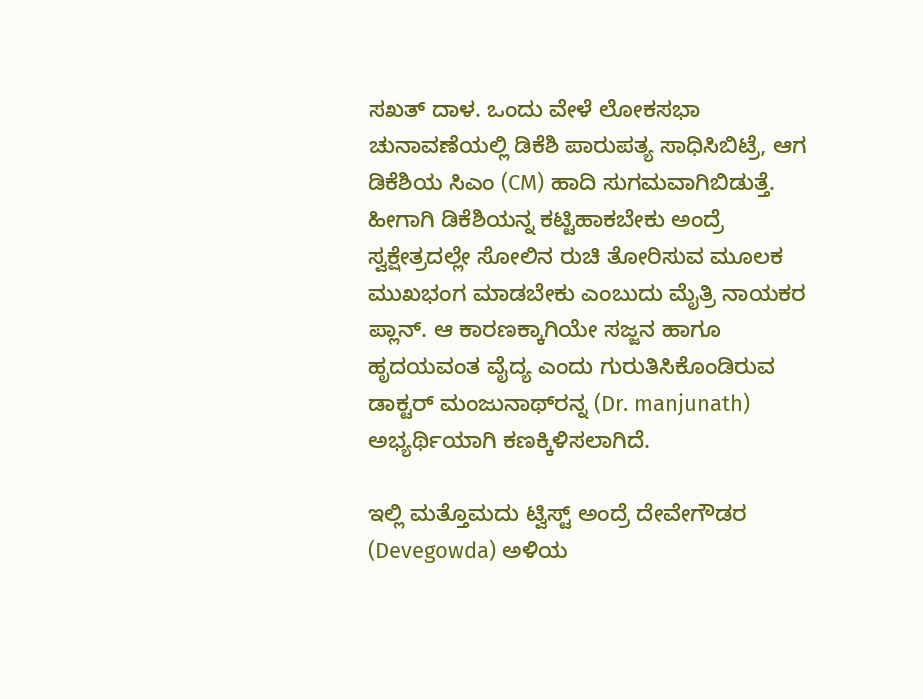ಸಖತ್ ದಾಳ. ಒಂದು ವೇಳೆ ಲೋಕಸಭಾ ಚುನಾವಣೆಯಲ್ಲಿ ಡಿಕೆಶಿ ಪಾರುಪತ್ಯ ಸಾಧಿಸಿಬಿಟ್ರೆ, ಆಗ ಡಿಕೆಶಿಯ ಸಿಎಂ (CM) ಹಾದಿ ಸುಗಮವಾಗಿಬಿಡುತ್ತೆ. ಹೀಗಾಗಿ ಡಿಕೆಶಿಯನ್ನ ಕಟ್ಟಿಹಾಕಬೇಕು ಅಂದ್ರೆ ಸ್ವಕ್ಷೇತ್ರದಲ್ಲೇ ಸೋಲಿನ ರುಚಿ ತೋರಿಸುವ ಮೂಲಕ ಮುಖಭಂಗ ಮಾಡಬೇಕು ಎಂಬುದು ಮೈತ್ರಿ ನಾಯಕರ ಪ್ಲಾನ್. ಆ ಕಾರಣಕ್ಕಾಗಿಯೇ ಸಜ್ಜನ ಹಾಗೂ ಹೃದಯವಂತ ವೈದ್ಯ ಎಂದು ಗುರುತಿಸಿಕೊಂಡಿರುವ ಡಾಕ್ಟರ್ ಮಂಜುನಾಥ್‌ರನ್ನ (Dr. manjunath) ಅಭ್ಯರ್ಥಿಯಾಗಿ ಕಣಕ್ಕಿಳಿಸಲಾಗಿದೆ.

ಇಲ್ಲಿ ಮತ್ತೊಮದು ಟ್ವಿಸ್ಟ್ ಅಂದ್ರೆ ದೇವೇಗೌಡರ (Devegowda) ಅಳಿಯ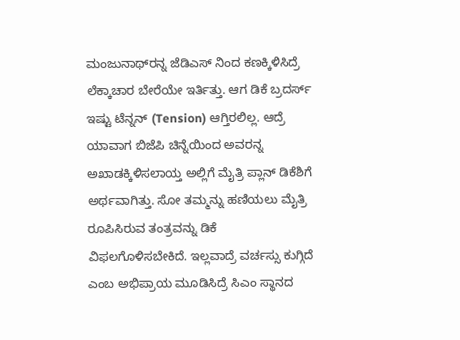ಮಂಜುನಾಥ್‌ರನ್ನ ಜೆಡಿಎಸ್‌ ನಿಂದ ಕಣಕ್ಕಿಳಿಸಿದ್ರೆ ಲೆಕ್ಕಾಚಾರ ಬೇರೆಯೇ ಇರ್ತಿತ್ತು. ಆಗ ಡಿಕೆ ಬ್ರದರ್ಸ್ ಇಷ್ಟು ಟೆನ್ನನ್ (Tension) ಆಗ್ತಿರಲಿಲ್ಲ. ಆದ್ರೆ ಯಾವಾಗ ಬಿಜೆಪಿ ಚಿನ್ನೆಯಿಂದ ಅವರನ್ನ ಅಖಾಡಕ್ಕಿಳಿಸಲಾಯ್ತ ಅಲ್ಲಿಗೆ ಮೈತ್ರಿ ಪ್ಲಾನ್ ಡಿಕೆಶಿಗೆ ಅರ್ಥವಾಗಿತ್ತು. ಸೋ ತಮ್ಮನ್ನು ಹಣಿಯಲು ಮೈತ್ರಿ ರೂಪಿಸಿರುವ ತಂತ್ರವನ್ನು ಡಿಕೆ ವಿಫಲಗೊಳಿಸಬೇಕಿದೆ. ಇಲ್ಲವಾದ್ರೆ ವರ್ಚಸ್ಸು ಕುಗ್ಗಿದೆ ಎಂಬ ಅಭಿಪ್ರಾಯ ಮೂಡಿಸಿದ್ರೆ ಸಿಎಂ ಸ್ಥಾನದ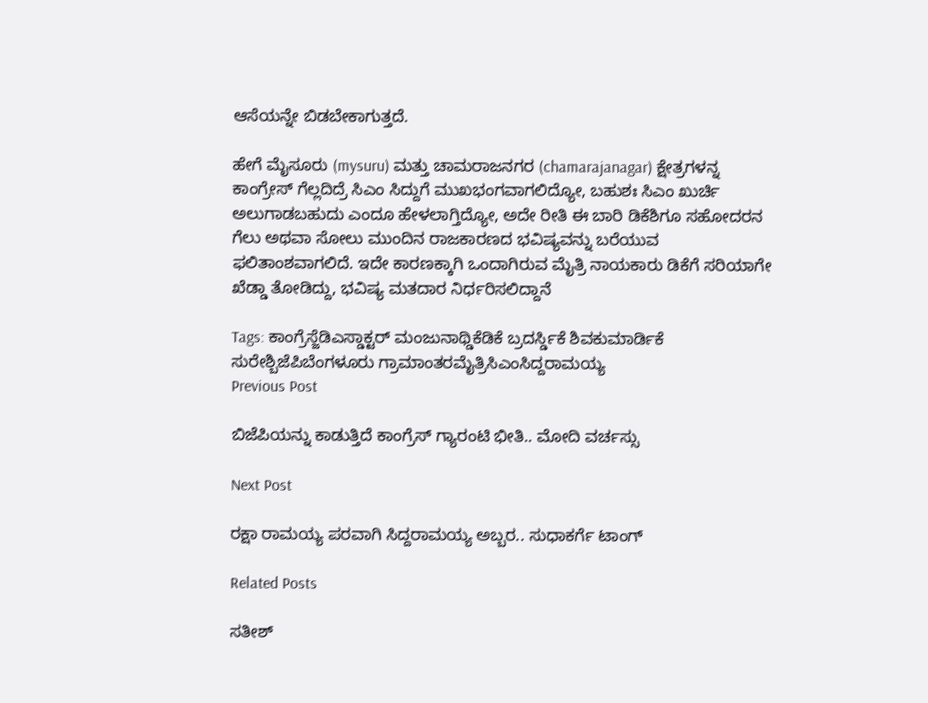ಆಸೆಯನ್ನೇ ಬಿಡಬೇಕಾಗುತ್ತದೆ.

ಹೇಗೆ ಮೈಸೂರು (mysuru) ಮತ್ತು ಚಾಮರಾಜನಗರ (chamarajanagar) ಕ್ಷೇತ್ರಗಳನ್ನ ಕಾಂಗ್ರೇಸ್ ಗೆಲ್ಲದಿದ್ರೆ ಸಿಎಂ ಸಿದ್ದುಗೆ ಮುಖಭಂಗವಾಗಲಿದ್ಯೋ, ಬಹುಶಃ ಸಿಎಂ ಖುರ್ಚಿ ಅಲುಗಾಡಬಹುದು ಎಂದೂ ಹೇಳಲಾಗ್ತಿದ್ಯೋ, ಅದೇ ರೀತಿ ಈ ಬಾರಿ ಡಿಕೆಶಿಗೂ ಸಹೋದರನ ಗೆಲು ಅಥವಾ ಸೋಲು ಮುಂದಿನ ರಾಜಕಾರಣದ ಭವಿಷ್ಯವನ್ನು ಬರೆಯುವ ಫಲಿತಾಂಶವಾಗಲಿದೆ. ಇದೇ ಕಾರಣಕ್ಕಾಗಿ ಒಂದಾಗಿರುವ ಮೈತ್ರಿ ನಾಯಕಾರು ಡಿಕೆಗೆ ಸರಿಯಾಗೇ ಖೆಡ್ಡಾ ತೋಡಿದ್ದು, ಭವಿಷ್ಯ ಮತದಾರ ನಿರ್ಧರಿಸಲಿದ್ದಾನೆ

Tags: ಕಾಂಗ್ರೆಸ್ಜೆಡಿಎಸ್ಡಾಕ್ಟರ್ ಮಂಜುನಾಥ್ಡಿಕೆಡಿಕೆ ಬ್ರದರ್ಸ್ಡಿಕೆ ಶಿವಕುಮಾರ್ಡಿಕೆ ಸುರೇಶ್ಬಿಜೆಪಿಬೆಂಗಳೂರು ಗ್ರಾಮಾಂತರಮೈತ್ರಿಸಿಎಂಸಿದ್ದರಾಮಯ್ಯ
Previous Post

ಬಿಜೆಪಿಯನ್ನು ಕಾಡುತ್ತಿದೆ ಕಾಂಗ್ರೆಸ್ ಗ್ಯಾರಂಟಿ ಭೀತಿ.. ಮೋದಿ ವರ್ಚಸ್ಸು

Next Post

ರಕ್ಷಾ ರಾಮಯ್ಯ ಪರವಾಗಿ ಸಿದ್ದರಾಮಯ್ಯ ಅಬ್ಬರ.. ಸುಧಾಕರ್ಗೆ ಟಾಂಗ್

Related Posts

ಸತೀಶ್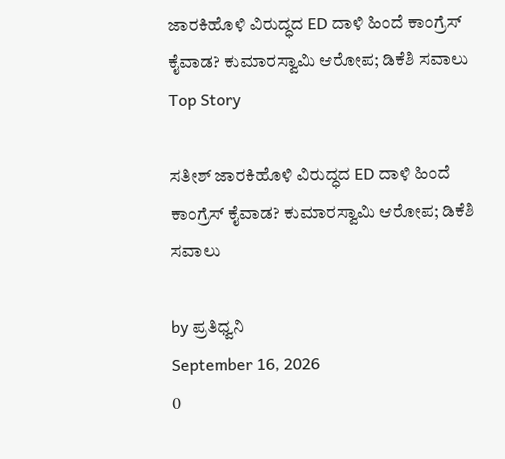ಜಾರಕಿಹೊಳಿ ವಿರುದ್ಧದ ED ದಾಳಿ ಹಿಂದೆ ಕಾಂಗ್ರೆಸ್ ಕೈವಾಡ? ಕುಮಾರಸ್ವಾಮಿ ಆರೋಪ; ಡಿಕೆಶಿ ಸವಾಲು
Top Story

ಸತೀಶ್ ಜಾರಕಿಹೊಳಿ ವಿರುದ್ಧದ ED ದಾಳಿ ಹಿಂದೆ ಕಾಂಗ್ರೆಸ್ ಕೈವಾಡ? ಕುಮಾರಸ್ವಾಮಿ ಆರೋಪ; ಡಿಕೆಶಿ ಸವಾಲು

by ಪ್ರತಿಧ್ವನಿ
September 16, 2026
0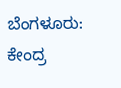ಬೆಂಗಳೂರು: ಕೇಂದ್ರ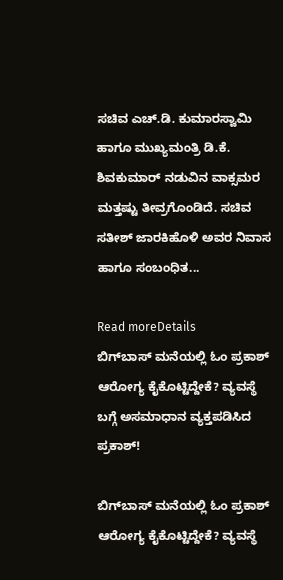ಸಚಿವ ಎಚ್.ಡಿ. ಕುಮಾರಸ್ವಾಮಿ ಹಾಗೂ ಮುಖ್ಯಮಂತ್ರಿ ಡಿ.ಕೆ. ಶಿವಕುಮಾರ್ ನಡುವಿನ ವಾಕ್ಸಮರ ಮತ್ತಷ್ಟು ತೀವ್ರಗೊಂಡಿದೆ. ಸಚಿವ ಸತೀಶ್ ಜಾರಕಿಹೊಳಿ ಅವರ ನಿವಾಸ ಹಾಗೂ ಸಂಬಂಧಿತ...

Read moreDetails
ಬಿಗ್‌ಬಾಸ್ ಮನೆಯಲ್ಲಿ ಓಂ ಪ್ರಕಾಶ್ ಆರೋಗ್ಯ ಕೈಕೊಟ್ಟಿದ್ದೇಕೆ? ವ್ಯವಸ್ಥೆ ಬಗ್ಗೆ ಅಸಮಾಧಾನ ವ್ಯಕ್ತಪಡಿಸಿದ ಪ್ರಕಾಶ್!

ಬಿಗ್‌ಬಾಸ್ ಮನೆಯಲ್ಲಿ ಓಂ ಪ್ರಕಾಶ್ ಆರೋಗ್ಯ ಕೈಕೊಟ್ಟಿದ್ದೇಕೆ? ವ್ಯವಸ್ಥೆ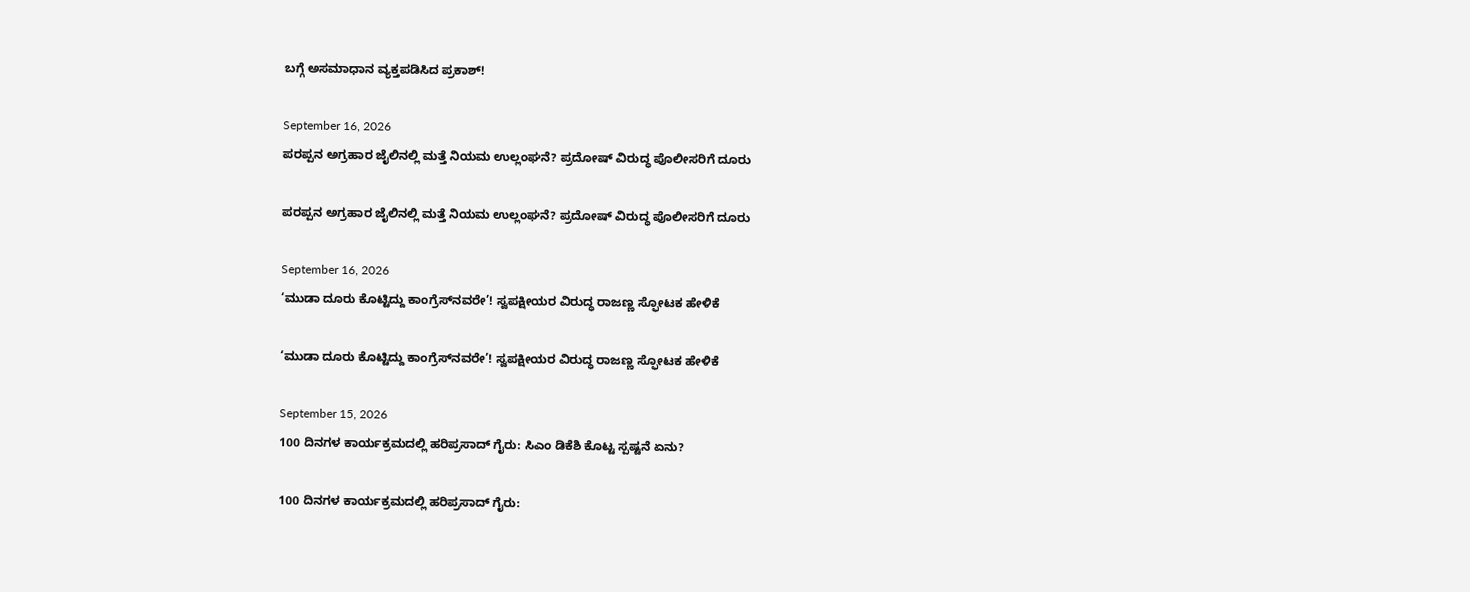ಬಗ್ಗೆ ಅಸಮಾಧಾನ ವ್ಯಕ್ತಪಡಿಸಿದ ಪ್ರಕಾಶ್!

September 16, 2026
ಪರಪ್ಪನ ಅಗ್ರಹಾರ ಜೈಲಿನಲ್ಲಿ ಮತ್ತೆ ನಿಯಮ ಉಲ್ಲಂಘನೆ? ಪ್ರದೋಷ್ ವಿರುದ್ಧ ಪೊಲೀಸರಿಗೆ ದೂರು

ಪರಪ್ಪನ ಅಗ್ರಹಾರ ಜೈಲಿನಲ್ಲಿ ಮತ್ತೆ ನಿಯಮ ಉಲ್ಲಂಘನೆ? ಪ್ರದೋಷ್ ವಿರುದ್ಧ ಪೊಲೀಸರಿಗೆ ದೂರು

September 16, 2026
‘ಮುಡಾ ದೂರು ಕೊಟ್ಟಿದ್ದು ಕಾಂಗ್ರೆಸ್‌ನವರೇ’! ಸ್ವಪಕ್ಷೀಯರ ವಿರುದ್ಧ ರಾಜಣ್ಣ ಸ್ಫೋಟಕ ಹೇಳಿಕೆ

‘ಮುಡಾ ದೂರು ಕೊಟ್ಟಿದ್ದು ಕಾಂಗ್ರೆಸ್‌ನವರೇ’! ಸ್ವಪಕ್ಷೀಯರ ವಿರುದ್ಧ ರಾಜಣ್ಣ ಸ್ಫೋಟಕ ಹೇಳಿಕೆ

September 15, 2026
100 ದಿನಗಳ ಕಾರ್ಯಕ್ರಮದಲ್ಲಿ ಹರಿಪ್ರಸಾದ್ ಗೈರು: ಸಿಎಂ ಡಿಕೆಶಿ ಕೊಟ್ಟ ಸ್ಪಷ್ಟನೆ ಏನು?

100 ದಿನಗಳ ಕಾರ್ಯಕ್ರಮದಲ್ಲಿ ಹರಿಪ್ರಸಾದ್ ಗೈರು: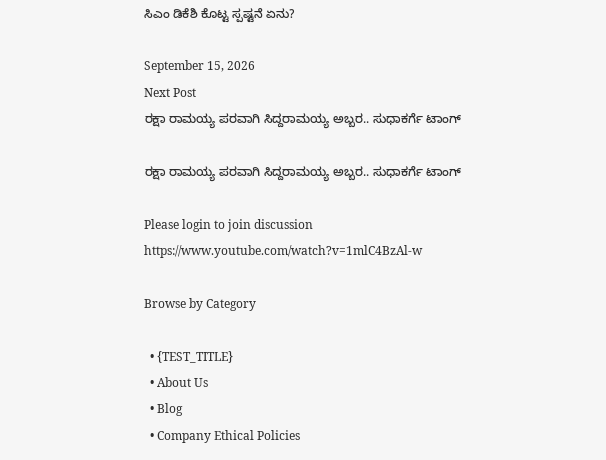ಸಿಎಂ ಡಿಕೆಶಿ ಕೊಟ್ಟ ಸ್ಪಷ್ಟನೆ ಏನು?

September 15, 2026
Next Post
ರಕ್ಷಾ ರಾಮಯ್ಯ ಪರವಾಗಿ ಸಿದ್ದರಾಮಯ್ಯ ಅಬ್ಬರ.. ಸುಧಾಕರ್ಗೆ ಟಾಂಗ್

ರಕ್ಷಾ ರಾಮಯ್ಯ ಪರವಾಗಿ ಸಿದ್ದರಾಮಯ್ಯ ಅಬ್ಬರ.. ಸುಧಾಕರ್ಗೆ ಟಾಂಗ್

Please login to join discussion
https://www.youtube.com/watch?v=1mlC4BzAl-w

Browse by Category

  • {TEST_TITLE}
  • About Us
  • Blog
  • Company Ethical Policies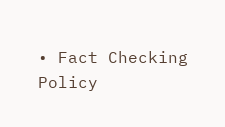• Fact Checking Policy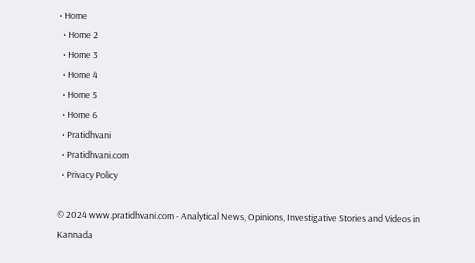• Home
  • Home 2
  • Home 3
  • Home 4
  • Home 5
  • Home 6
  • Pratidhvani
  • Pratidhvani.com
  • Privacy Policy

© 2024 www.pratidhvani.com - Analytical News, Opinions, Investigative Stories and Videos in Kannada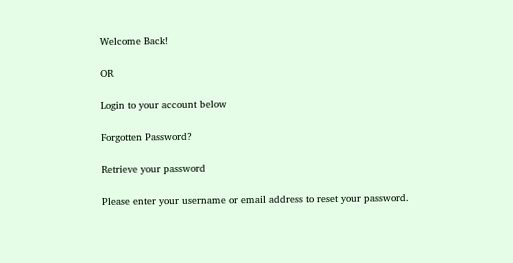Welcome Back!

OR

Login to your account below

Forgotten Password?

Retrieve your password

Please enter your username or email address to reset your password.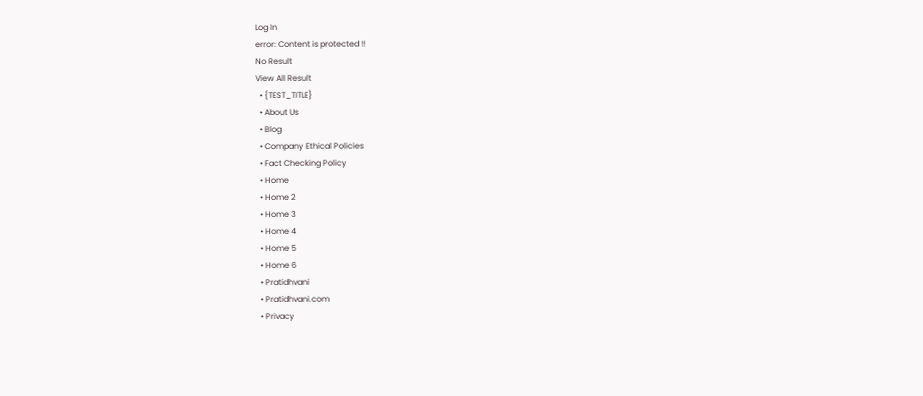Log In
error: Content is protected !!
No Result
View All Result
  • {TEST_TITLE}
  • About Us
  • Blog
  • Company Ethical Policies
  • Fact Checking Policy
  • Home
  • Home 2
  • Home 3
  • Home 4
  • Home 5
  • Home 6
  • Pratidhvani
  • Pratidhvani.com
  • Privacy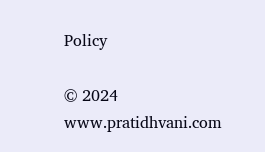Policy

© 2024 www.pratidhvani.com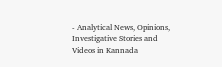- Analytical News, Opinions, Investigative Stories and Videos in Kannada